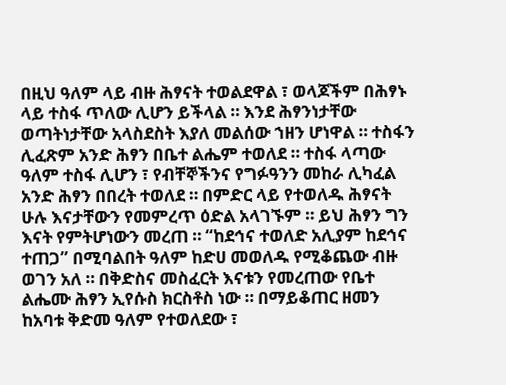በዚህ ዓለም ላይ ብዙ ሕፃናት ተወልደዋል ፣ ወላጆችም በሕፃኑ ላይ ተስፋ ጥለው ሊሆን ይችላል ። እንደ ሕፃንነታቸው ወጣትነታቸው አላስደስት እያለ መልሰው ኀዘን ሆነዋል ። ተስፋን ሊፈጽም አንድ ሕፃን በቤተ ልሔም ተወለደ ። ተስፋ ላጣው ዓለም ተስፋ ሊሆን ፣ የብቸኞችንና የግፉዓንን መከራ ሊካፈል አንድ ሕፃን በበረት ተወለደ ። በምድር ላይ የተወለዱ ሕፃናት ሁሉ እናታቸውን የመምረጥ ዕድል አላገኙም ። ይህ ሕፃን ግን እናት የምትሆነውን መረጠ ። “ከደኅና ተወለድ አሊያም ከደኅና ተጠጋ” በሚባልበት ዓለም ከድሀ መወለዱ የሚቆጨው ብዙ ወገን አለ ። በቅድስና መስፈርት እናቱን የመረጠው የቤተ ልሔሙ ሕፃን ኢየሱስ ክርስቶስ ነው ። በማይቆጠር ዘመን ከአባቱ ቅድመ ዓለም የተወለደው ፣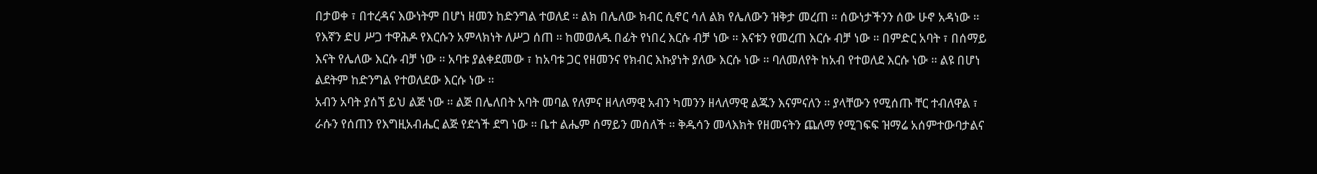በታወቀ ፣ በተረዳና እውነትም በሆነ ዘመን ከድንግል ተወለደ ። ልክ በሌለው ክብር ሲኖር ሳለ ልክ የሌለውን ዝቅታ መረጠ ። ሰውነታችንን ሰው ሁኖ አዳነው ። የእኛን ድሀ ሥጋ ተዋሕዶ የእርሱን አምላክነት ለሥጋ ሰጠ ። ከመወለዱ በፊት የነበረ እርሱ ብቻ ነው ። እናቱን የመረጠ እርሱ ብቻ ነው ። በምድር አባት ፣ በሰማይ እናት የሌለው እርሱ ብቻ ነው ። አባቱ ያልቀደመው ፣ ከአባቱ ጋር የዘመንና የክብር እኩያነት ያለው እርሱ ነው ። ባለመለየት ከአብ የተወለደ እርሱ ነው ። ልዩ በሆነ ልደትም ከድንግል የተወለደው እርሱ ነው ።
አብን አባት ያሰኘ ይህ ልጅ ነው ። ልጅ በሌለበት አባት መባል የለምና ዘላለማዊ አብን ካመንን ዘላለማዊ ልጁን እናምናለን ። ያላቸውን የሚሰጡ ቸር ተብለዋል ፣ ራሱን የሰጠን የእግዚአብሔር ልጅ የደጎች ደግ ነው ። ቤተ ልሔም ሰማይን መሰለች ። ቅዱሳን መላእክት የዘመናትን ጨለማ የሚገፍፍ ዝማሬ አሰምተውባታልና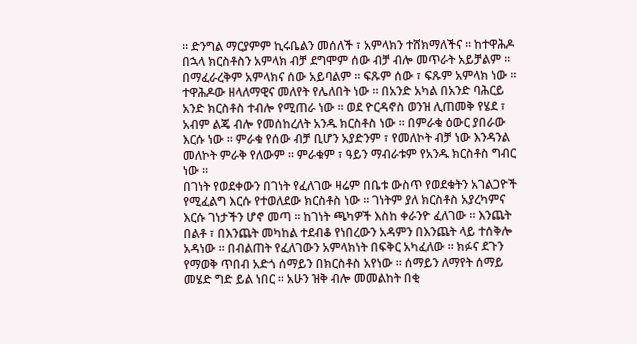። ድንግል ማርያምም ኪሩቤልን መሰለች ፣ አምላክን ተሸክማለችና ። ከተዋሕዶ በኋላ ክርስቶስን አምላክ ብቻ ደግሞም ሰው ብቻ ብሎ መጥራት አይቻልም ። በማፈራረቅም አምላክና ሰው አይባልም ። ፍጹም ሰው ፣ ፍጹም አምላክ ነው ። ተዋሕዶው ዘላለማዊና መለየት የሌለበት ነው ። በአንድ አካል በአንድ ባሕርይ አንድ ክርስቶስ ተብሎ የሚጠራ ነው ። ወደ ዮርዳኖስ ወንዝ ሊጠመቅ የሄደ ፣ አብም ልጄ ብሎ የመሰከረለት አንዱ ክርስቶስ ነው ። በምራቁ ዕውር ያበራው እርሱ ነው ። ምራቁ የሰው ብቻ ቢሆን አያድንም ፣ የመለኮት ብቻ ነው እንዳንል መለኮት ምራቅ የለውም ። ምራቁም ፣ ዓይን ማብራቱም የአንዱ ክርስቶስ ግብር ነው ።
በገነት የወደቀውን በገነት የፈለገው ዛሬም በቤቱ ውስጥ የወደቁትን አገልጋዮች የሚፈልግ እርሱ የተወለደው ክርስቶስ ነው ። ገነትም ያለ ክርስቶስ አያረካምና እርሱ ገነታችን ሆኖ መጣ ። ከገነት ጫካዎች እስከ ቀራንዮ ፈለገው ። እንጨት በልቶ ፣ በእንጨት መካከል ተደብቆ የነበረውን አዳምን በእንጨት ላይ ተሰቅሎ አዳነው ። በብልጠት የፈለገውን አምላክነት በፍቅር አካፈለው ። ክፉና ደጉን የማወቅ ጥበብ አድጎ ሰማይን በክርስቶስ አየነው ። ሰማይን ለማየት ሰማይ መሄድ ግድ ይል ነበር ። አሁን ዝቅ ብሎ መመልከት በቂ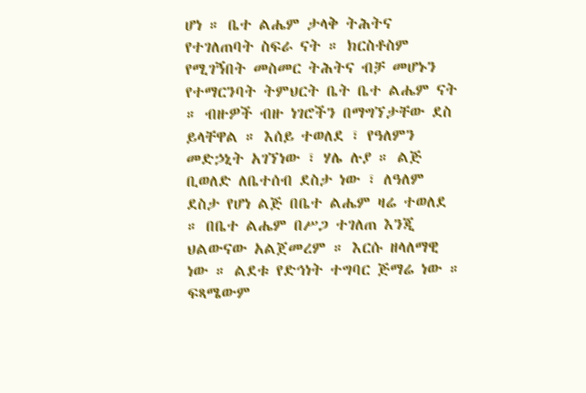ሆነ ። ቤተ ልሔም ታላቅ ትሕትና የተገለጠባት ስፍራ ናት ። ክርስቶስም የሚገኝበት መስመር ትሕትና ብቻ መሆኑን የተማርንባት ትምህርት ቤት ቤተ ልሔም ናት ። ብዙዎች ብዙ ነገሮችን በማግኘታቸው ደስ ይላቸዋል ። እሰይ ተወለደ ፣ የዓለምን መድኃኒት አገኘነው ፣ ሃሌ ሉያ ። ልጅ ቢወለድ ለቤተሰብ ደስታ ነው ፣ ለዓለም ደስታ የሆነ ልጅ በቤተ ልሔም ዛሬ ተወለደ ። በቤተ ልሔም በሥጋ ተገለጠ እንጂ ህልውናው አልጀመረም ። እርሱ ዘላለማዊ ነው ። ልደቱ የድኅነት ተግባር ጅማሬ ነው ። ፍጻሜውም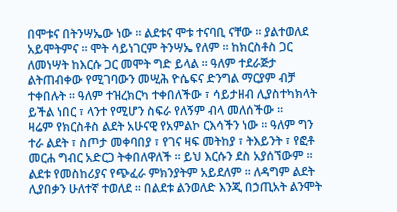በሞቱና በትንሣኤው ነው ። ልደቱና ሞቱ ተናባቢ ናቸው ። ያልተወለደ አይሞትምና ። ሞት ሳይነገርም ትንሣኤ የለም ። ከክርስቶስ ጋር ለመነሣት ከእርሱ ጋር መሞት ግድ ይላል ። ዓለም ተደራጅታ ልትጠብቀው የሚገባውን መሢሕ ዮሴፍና ድንግል ማርያም ብቻ ተቀበሉት ። ዓለም ተዝረክርካ ተቀበለችው ፣ ሳይታዘብ ሊያስተካክላት ይችል ነበር ፣ ላንተ የሚሆን ስፍራ የለኝም ብላ መለሰችው ።
ዛሬም የክርስቶስ ልደት አሁናዊ የአምልኮ ርእሳችን ነው ። ዓለም ግን ተራ ልደት ፣ ስጦታ መቀባበያ ፣ የገና ዛፍ መትከያ ፣ ትእይንት ፣ የፎቶ መርሐ ግብር አድርጋ ትቀበለዋለች ። ይህ እርሱን ደስ አያሰኘውም ። ልደቱ የመስከሪያና የጭፈራ ምክንያትም አይደለም ። ለዳግም ልደት ሊያበቃን ሁለተኛ ተወለደ ። በልደቱ ልንወለድ እንጂ በኃጢአት ልንሞት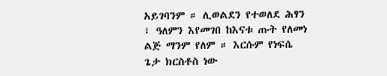አይገባንም ። ሊወልደን የተወለደ ሕፃን ፣ ዓለምን እየመገበ ከእናቱ ጡት የለመነ ልጅ ማንም የለም ። እርሱም የነፍሴ ጌታ ክርስቶስ ነው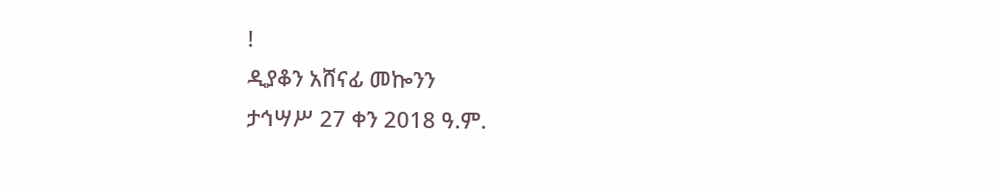!
ዲያቆን አሸናፊ መኰንን
ታኅሣሥ 27 ቀን 2018 ዓ.ም.